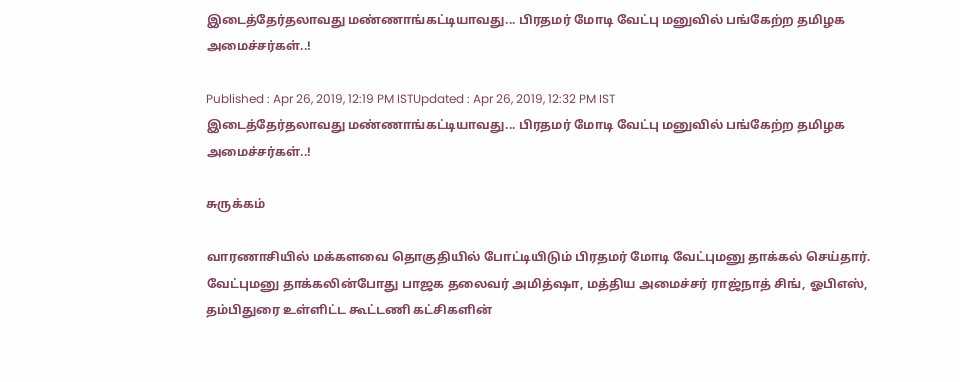இடைத்தேர்தலாவது மண்ணாங்கட்டியாவது... பிரதமர் மோடி வேட்பு மனுவில் பங்கேற்ற தமிழக அமைச்சர்கள்..!

Published : Apr 26, 2019, 12:19 PM ISTUpdated : Apr 26, 2019, 12:32 PM IST
இடைத்தேர்தலாவது மண்ணாங்கட்டியாவது... பிரதமர் மோடி வேட்பு மனுவில் பங்கேற்ற தமிழக அமைச்சர்கள்..!

சுருக்கம்

வாரணாசியில் மக்களவை தொகுதியில் போட்டியிடும் பிரதமர் மோடி வேட்புமனு தாக்கல் செய்தார். வேட்புமனு தாக்கலின்போது பாஜக தலைவர் அமித்ஷா, மத்திய அமைச்சர் ராஜ்நாத் சிங், ஓபிஎஸ், தம்பிதுரை உள்ளிட்ட கூட்டணி கட்சிகளின்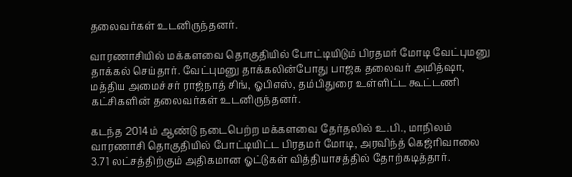தலைவர்கள் உடனிருந்தனர்.

வாரணாசியில் மக்களவை தொகுதியில் போட்டியிடும் பிரதமர் மோடி வேட்புமனு தாக்கல் செய்தார். வேட்புமனு தாக்கலின்போது பாஜக தலைவர் அமித்ஷா, மத்திய அமைச்சர் ராஜ்நாத் சிங், ஓபிஎஸ், தம்பிதுரை உள்ளிட்ட கூட்டணி கட்சிகளின் தலைவர்கள் உடனிருந்தனர்.

கடந்த 2014ம் ஆண்டு நடைபெற்ற மக்களவை தேர்தலில் உ.பி., மாநிலம் வாரணாசி தொகுதியில் போட்டியிட்ட பிரதமர் மோடி, அரவிந்த் கெஜ்ரிவாலை 3.71 லட்சத்திற்கும் அதிகமான ஓட்டுகள் வித்தியாசத்தில் தோற்கடித்தார்.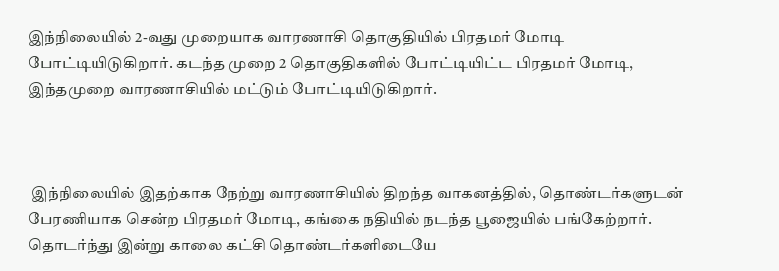இந்நிலையில் 2-வது முறையாக வாரணாசி தொகுதியில் பிரதமர் மோடி போட்டியிடுகிறார். கடந்த முறை 2 தொகுதிகளில் போட்டியிட்ட பிரதமர் மோடி, இந்தமுறை வாரணாசியில் மட்டும் போட்டியிடுகிறார்.



 இந்நிலையில் இதற்காக நேற்று வாரணாசியில் திறந்த வாகனத்தில், தொண்டர்களுடன் பேரணியாக சென்ற பிரதமர் மோடி, கங்கை நதியில் நடந்த பூஜையில் பங்கேற்றார். தொடர்ந்து இன்று காலை கட்சி தொண்டர்களிடையே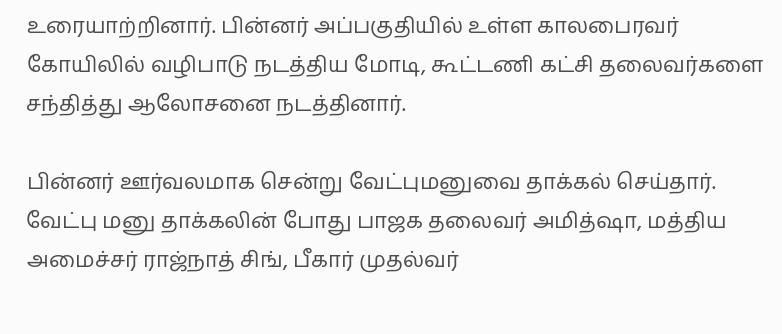உரையாற்றினார். பின்னர் அப்பகுதியில் உள்ள காலபைரவர் கோயிலில் வழிபாடு நடத்திய மோடி, கூட்டணி கட்சி தலைவர்களை சந்தித்து ஆலோசனை நடத்தினார்.

பின்னர் ஊர்வலமாக சென்று வேட்புமனுவை தாக்கல் செய்தார். வேட்பு மனு தாக்கலின் போது பாஜக தலைவர் அமித்ஷா, மத்திய அமைச்சர் ராஜ்நாத் சிங், பீகார் முதல்வர்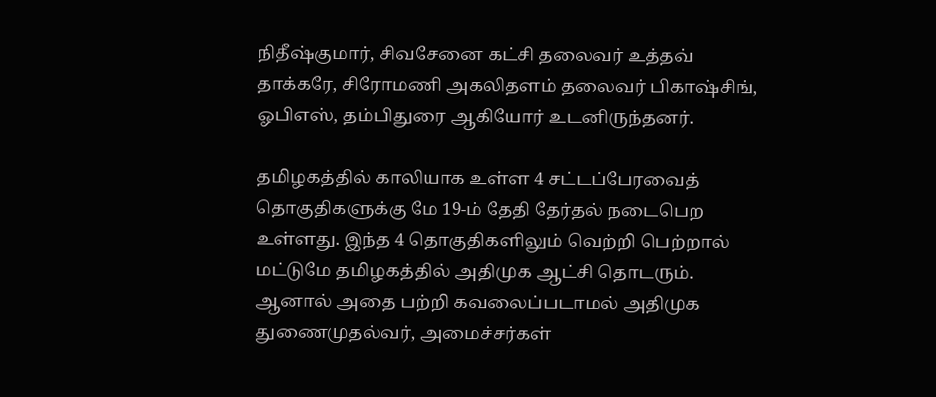நிதீஷ்குமார், சிவசேனை கட்சி தலைவர் உத்தவ் தாக்கரே, சிரோமணி அகலிதளம் தலைவர் பிகாஷ்சிங், ஓபிஎஸ், தம்பிதுரை ஆகியோர் உடனிருந்தனர்.

தமிழகத்தில் காலியாக உள்ள 4 சட்டப்பேரவைத் தொகுதிகளுக்கு மே 19-ம் தேதி தேர்தல் நடைபெற உள்ளது. இந்த 4 தொகுதிகளிலும் வெற்றி பெற்றால் மட்டுமே தமிழகத்தில் அதிமுக ஆட்சி தொடரும். ஆனால் அதை பற்றி கவலைப்படாமல் அதிமுக துணைமுதல்வர், அமைச்சர்கள்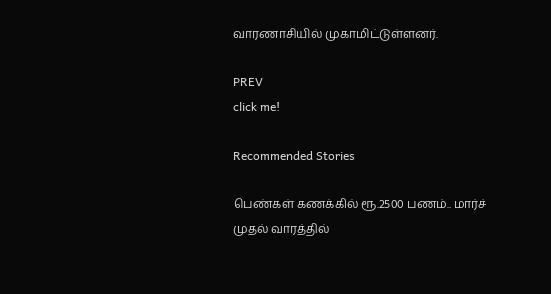வாரணாசியில் முகாமிட்டுள்ளனர்.

PREV
click me!

Recommended Stories

பெண்கள் கணக்கில் ரூ.2500 பணம்.. மார்ச் முதல் வாரத்தில்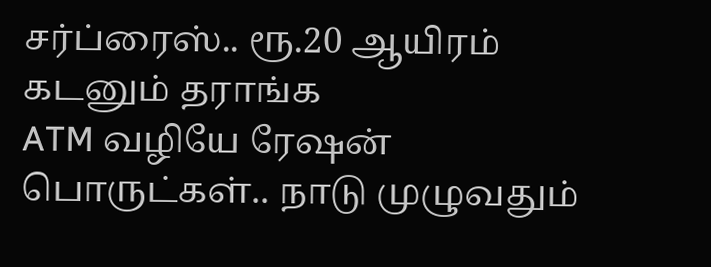சர்ப்ரைஸ்.. ரூ.20 ஆயிரம் கடனும் தராங்க
ATM வழியே ரேஷன் பொருட்கள்.. நாடு முழுவதும்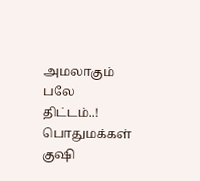அமலாகும் பலே திட்டம்..! பொதுமக்கள் குஷி